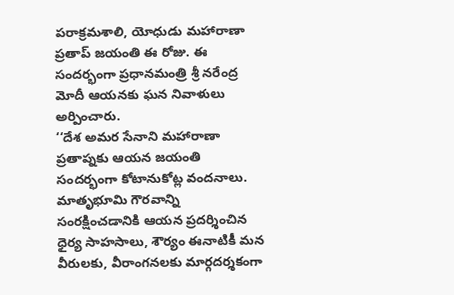పరాక్రమశాలి, యోధుడు మహారాణా ప్రతాప్ జయంతి ఈ రోజు. ఈ సందర్భంగా ప్రధానమంత్రి శ్రీ నరేంద్ర మోదీ ఆయనకు ఘన నివాళులు అర్పించారు.
‘‘దేశ అమర సేనాని మహారాణా ప్రతాప్నకు ఆయన జయంతి సందర్భంగా కోటానుకోట్ల వందనాలు. మాతృభూమి గౌరవాన్ని సంరక్షించడానికి ఆయన ప్రదర్శించిన ధైర్య సాహసాలు, శౌర్యం ఈనాటికీ మన వీరులకు, వీరాంగనలకు మార్గదర్శకంగా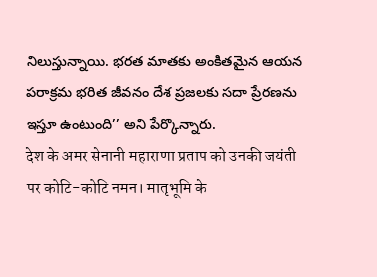నిలుస్తున్నాయి. భరత మాతకు అంకితమైన ఆయన పరాక్రమ భరిత జీవనం దేశ ప్రజలకు సదా ప్రేరణను ఇస్తూ ఉంటుంది’’ అని పేర్కొన్నారు.
देश के अमर सेनानी महाराणा प्रताप को उनकी जयंती पर कोटि-कोटि नमन। मातृभूमि के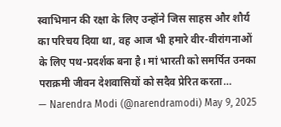स्वाभिमान की रक्षा के लिए उन्होंने जिस साहस और शौर्य का परिचय दिया था, वह आज भी हमारे वीर-वीरांगनाओं के लिए पथ-प्रदर्शक बना है। मां भारती को समर्पित उनका पराक्रमी जीवन देशवासियों को सदैव प्रेरित करता…
— Narendra Modi (@narendramodi) May 9, 2025